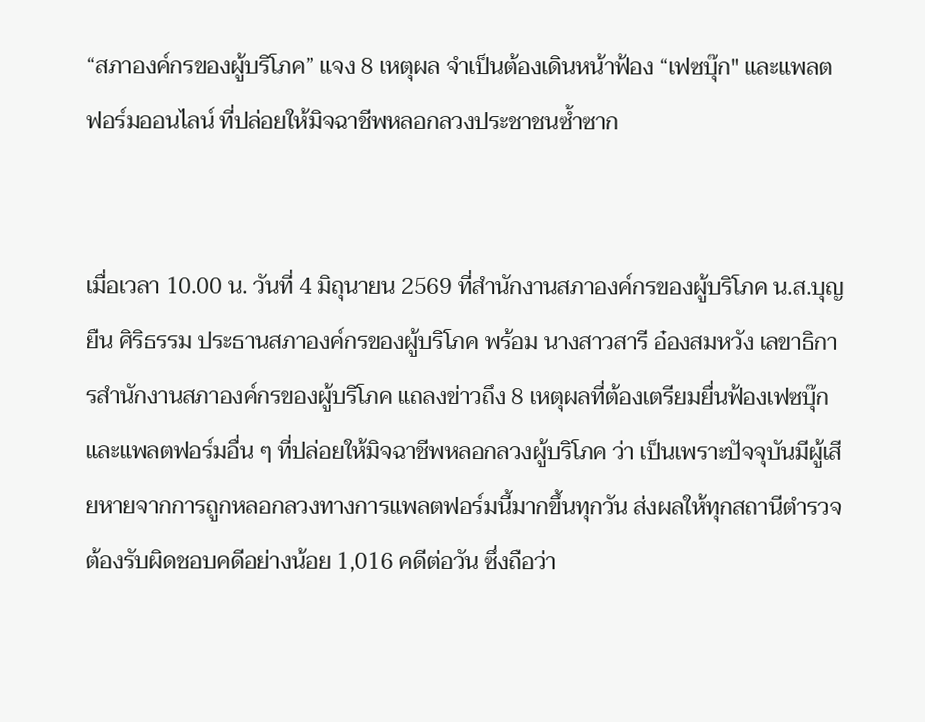“สภาองค์กรของผู้บริโภค” แจง 8 เหตุผล จำเป็นต้องเดินหน้าฟ้อง “เฟซบุ๊ก" และแพลตฟอร์มออนไลน์ ที่ปล่อยให้มิจฉาชีพหลอกลวงประชาชนซ้ำซาก


เมื่อเวลา 10.00 น. วันที่ 4 มิถุนายน 2569 ที่สำนักงานสภาองค์กรของผู้บริโภค น.ส.บุญยืน ศิริธรรม ประธานสภาองค์กรของผู้บริโภค พร้อม นางสาวสารี อ๋องสมหวัง เลขาธิการสำนักงานสภาองค์กรของผู้บริโภค แถลงข่าวถึง 8 เหตุผลที่ต้องเตรียมยื่นฟ้องเฟซบุ๊กและแพลตฟอร์มอื่น ๆ ที่ปล่อยให้มิจฉาชีพหลอกลวงผู้บริโภค ว่า เป็นเพราะปัจจุบันมีผู้เสียหายจากการถูกหลอกลวงทางการแพลตฟอร์มนี้มากขึ้นทุกวัน ส่งผลให้ทุกสถานีตำรวจต้องรับผิดชอบคดีอย่างน้อย 1,016 คดีต่อวัน ซึ่งถือว่า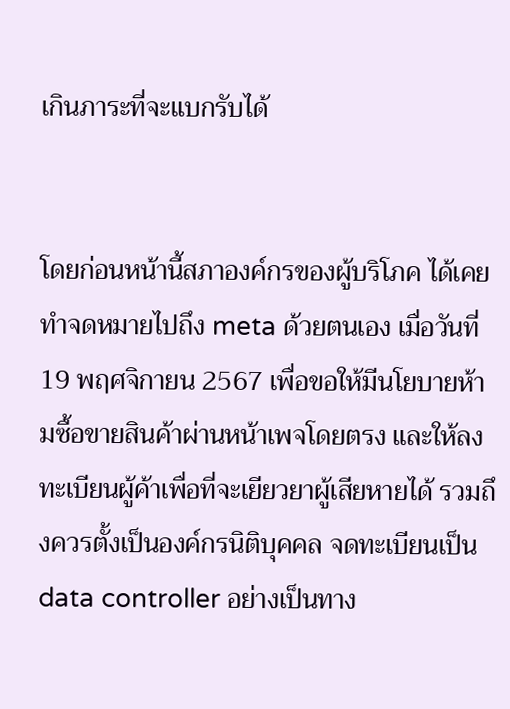เกินภาระที่จะแบกรับได้


โดยก่อนหน้านี้สภาองค์กรของผู้บริโภค ได้เคยทำจดหมายไปถึง meta ด้วยตนเอง เมื่อวันที่ 19 พฤศจิกายน 2567 เพื่อขอให้มีนโยบายห้ามซื้อขายสินค้าผ่านหน้าเพจโดยตรง และให้ลงทะเบียนผู้ค้าเพื่อที่จะเยียวยาผู้เสียหายได้ รวมถึงควรตั้งเป็นองค์กรนิติบุคคล จดทะเบียนเป็น data controller อย่างเป็นทาง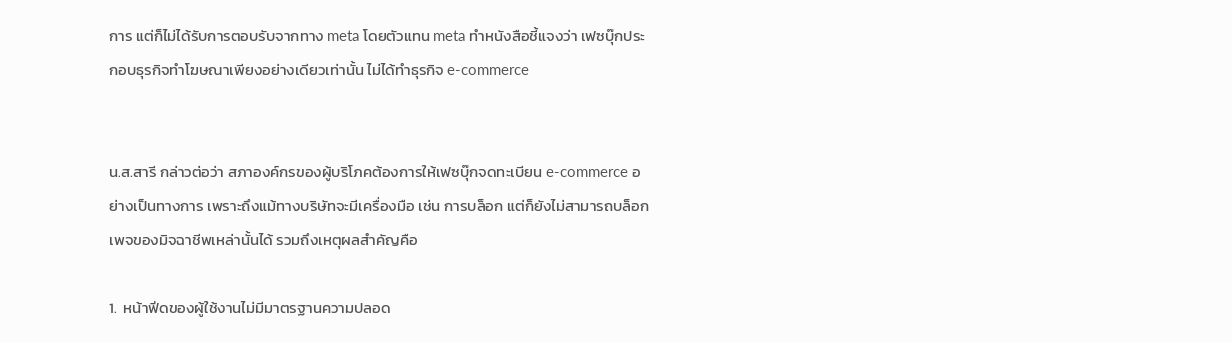การ แต่ก็ไม่ได้รับการตอบรับจากทาง meta โดยตัวแทน meta ทำหนังสือชี้แจงว่า เฟซบุ๊กประกอบธุรกิจทำโฆษณาเพียงอย่างเดียวเท่านั้น ไม่ได้ทำธุรกิจ e-commerce


น.ส.สารี กล่าวต่อว่า สภาองค์กรของผู้บริโภคต้องการให้เฟซบุ๊กจดทะเบียน e-commerce อย่างเป็นทางการ เพราะถึงแม้ทางบริษัทจะมีเครื่องมือ เช่น การบล็อก แต่ก็ยังไม่สามารถบล็อกเพจของมิจฉาชีพเหล่านั้นได้ รวมถึงเหตุผลสำคัญคือ

1.  หน้าฟีดของผู้ใช้งานไม่มีมาตรฐานความปลอด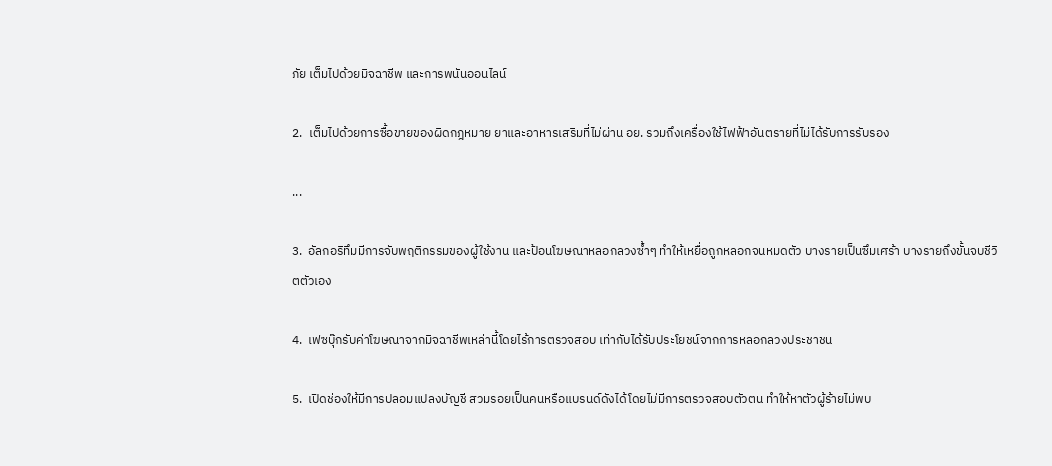ภัย เต็มไปด้วยมิจฉาชีพ และการพนันออนไลน์

2.  เต็มไปด้วยการซื้อขายของผิดกฎหมาย ยาและอาหารเสริมที่ไม่ผ่าน อย. รวมถึงเครื่องใช้ไฟฟ้าอันตรายที่ไม่ได้รับการรับรอง

...

3.  อัลกอริทึมมีการจับพฤติกรรมของผู้ใช้งาน และป้อนโฆษณาหลอกลวงซ้ำๆ ทำให้เหยื่อถูกหลอกจนหมดตัว บางรายเป็นซึมเศร้า บางรายถึงขั้นจบชีวิตตัวเอง

4.  เฟซบุ๊กรับค่าโฆษณาจากมิจฉาชีพเหล่านี้โดยไร้การตรวจสอบ เท่ากับได้รับประโยชน์จากการหลอกลวงประชาชน

5.  เปิดช่องให้มีการปลอมแปลงบัญชี สวมรอยเป็นคนหรือแบรนด์ดังได้โดยไม่มีการตรวจสอบตัวตน ทำให้หาตัวผู้ร้ายไม่พบ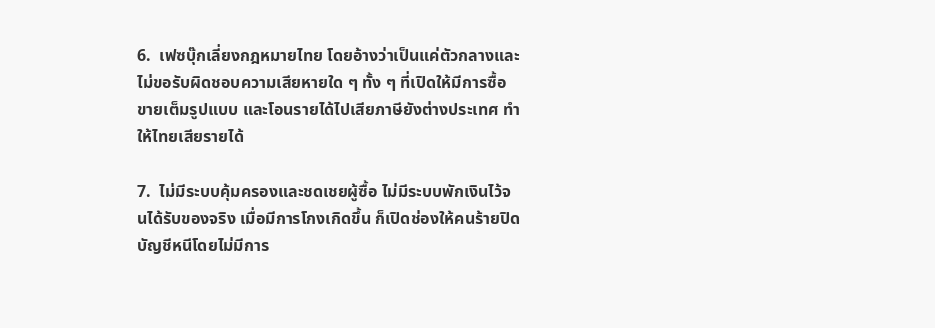6.  เฟซบุ๊กเลี่ยงกฎหมายไทย โดยอ้างว่าเป็นแค่ตัวกลางและไม่ขอรับผิดชอบความเสียหายใด ๆ ทั้ง ๆ ที่เปิดให้มีการซื้อขายเต็มรูปแบบ และโอนรายได้ไปเสียภาษียังต่างประเทศ ทำให้ไทยเสียรายได้

7.  ไม่มีระบบคุ้มครองและชดเชยผู้ซื้อ ไม่มีระบบพักเงินไว้จนได้รับของจริง เมื่อมีการโกงเกิดขึ้น ก็เปิดช่องให้คนร้ายปิดบัญชีหนีโดยไม่มีการ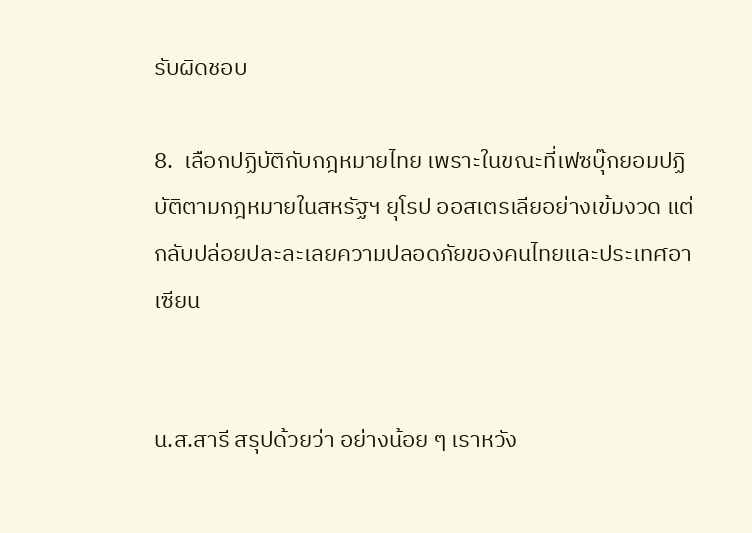รับผิดชอบ

8.  เลือกปฏิบัติกับกฎหมายไทย เพราะในขณะที่เฟซบุ๊กยอมปฏิบัติตามกฎหมายในสหรัฐฯ ยุโรป ออสเตรเลียอย่างเข้มงวด แต่กลับปล่อยปละละเลยความปลอดภัยของคนไทยและประเทศอาเซียน


น.ส.สารี สรุปด้วยว่า อย่างน้อย ๆ เราหวัง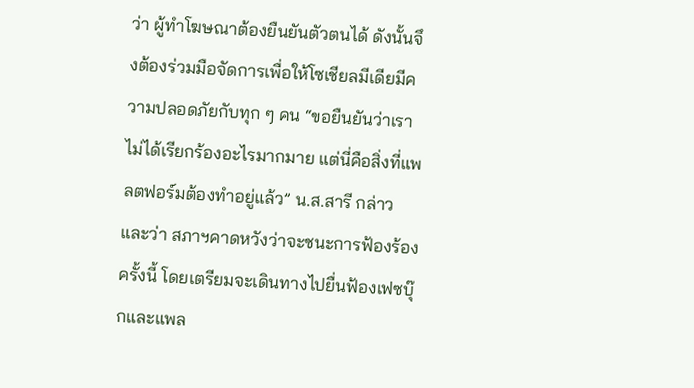ว่า ผู้ทำโฆษณาต้องยืนยันตัวตนได้ ดังนั้นจึงต้องร่วมมือจัดการเพื่อให้โซเชียลมีเดียมีความปลอดภัยกับทุก ๆ คน “ขอยืนยันว่าเราไม่ได้เรียกร้องอะไรมากมาย แต่นี่คือสิ่งที่แพลตฟอร์มต้องทำอยู่แล้ว” น.ส.สารี กล่าวและว่า สภาฯคาดหวังว่าจะชนะการฟ้องร้องครั้งนี้ โดยเตรียมจะเดินทางไปยื่นฟ้องเฟซบุ๊กและแพล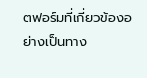ตฟอร์มที่เกี่ยวข้องอย่างเป็นทาง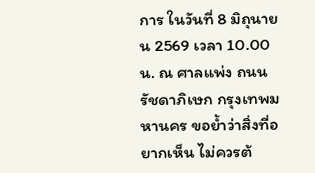การ ในวันที่ 8 มิถุนายน 2569 เวลา 10.00 น. ณ ศาลแพ่ง ถนนรัชดาภิเษก กรุงเทพมหานคร ขอย้ำว่าสิ่งที่อยากเห็น ไม่ควรต้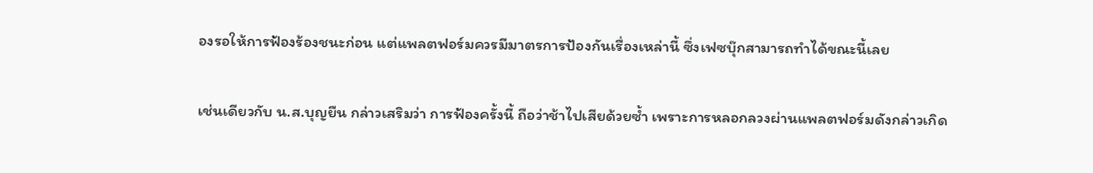องรอให้การฟ้องร้องชนะก่อน แต่แพลตฟอร์มควรมีมาตรการป้องกันเรื่องเหล่านี้ ซึ่งเฟซบุ๊กสามารถทำได้ขณะนี้เลย

เช่นเดียวกับ น.ส.บุญยืน กล่าวเสริมว่า การฟ้องครั้งนี้ ถือว่าช้าไปเสียด้วยซ้ำ เพราะการหลอกลวงผ่านแพลตฟอร์มดังกล่าวเกิด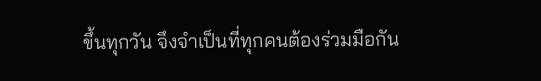ขึ้นทุกวัน จึงจำเป็นที่ทุกคนต้องร่วมมือกัน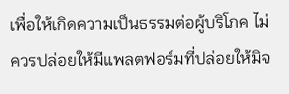เพื่อให้เกิดความเป็นธรรมต่อผู้บริโภค ไม่ควรปล่อยให้มีแพลตฟอร์มที่ปล่อยให้มิจ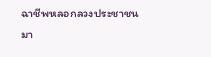ฉาชีพหลอกลวงประชาชนมา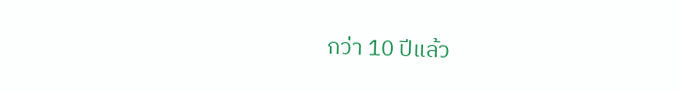กว่า 10 ปีแล้ว